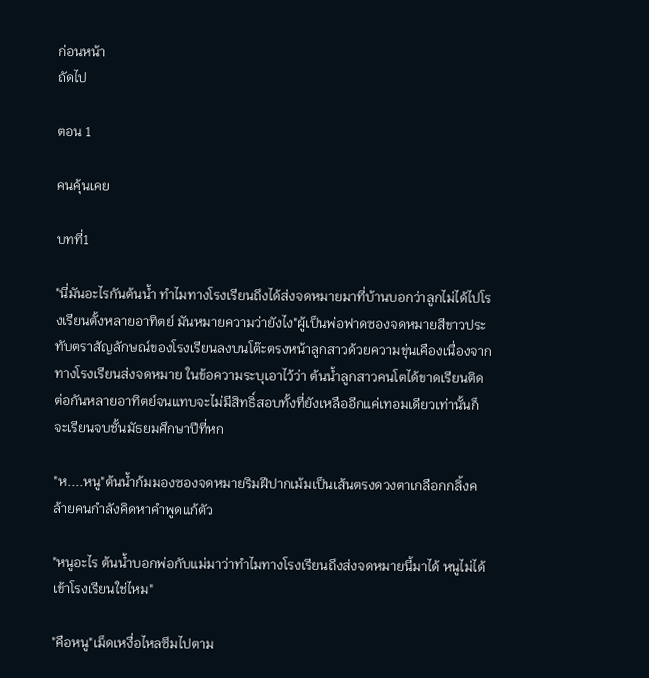ก่อนหน้า
ถัดไป

ตอน 1

คนคุ้นเคย

บทที่1

"นี่มันอะไรกันต้นน้ำ ทำไมทางโรงเรียนถึงได้ส่งจดหมายมาที่บ้านบอกว่าลูกไม่ได้ไปโรงเรียนตั้งหลายอาทิตย์ มันหมายความว่ายังไง"ผู้เป็นพ่อฟาดซองจดหมายสีขาวประทับตราสัญลักษณ์ของโรงเรียนลงบนโต๊ะตรงหน้าลูกสาวด้วยความขุ่นเคืองเนื่องจากทางโรงเรียนส่งจดหมาย ในข้อความระบุเอาไว้ว่า ต้นน้ำลูกสาวคนโตได้ขาดเรียนติดต่อกันหลายอาทิตย์จนแทบจะไม่มีสิทธิ์สอบทั้งที่ยังเหลืออีกแค่เทอมเดียวเท่านั้นก็จะเรียนจบชั้นมัธยมศึกษาปีที่หก

"ห....หนู"ต้นน้ำก้มมองซองจดหมายริมฝีปากเม้มเป็นเส้นตรงดวงตาเกลือกกลิ้งคล้ายคนกำลังคิดหาคำพูดแก้ตัว

"หนูอะไร ต้นน้ำบอกพ่อกับแม่มาว่าทำไมทางโรงเรียนถึงส่งจดหมายนี้มาได้ หนูไม่ได้เข้าโรงเรียนใช่ไหม"

"คือหนู"เม็ดเหงื่อไหลซึมไปตาม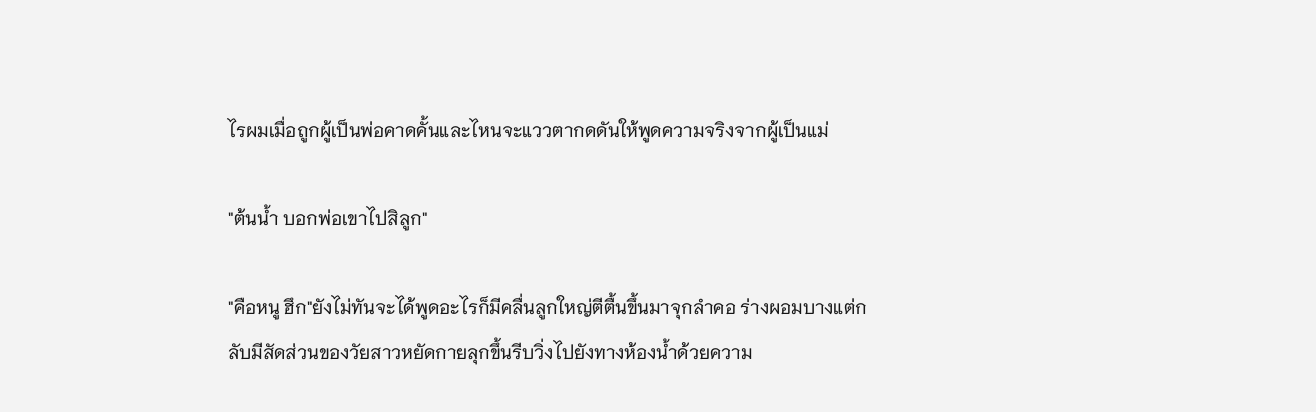ไรผมเมื่อถูกผู้เป็นพ่อคาดคั้นและไหนจะแววตากดดันให้พูดความจริงจากผู้เป็นแม่

"ต้นน้ำ บอกพ่อเขาไปสิลูก"

"คือหนู ฮึก"ยังไม่ทันจะได้พูดอะไรก็มีคลื่นลูกใหญ่ตีตื้นขึ้นมาจุกลำคอ ร่างผอมบางแต่กลับมีสัดส่วนของวัยสาวหยัดกายลุกขึ้นรีบวิ่งไปยังทางห้องน้ำด้วยความ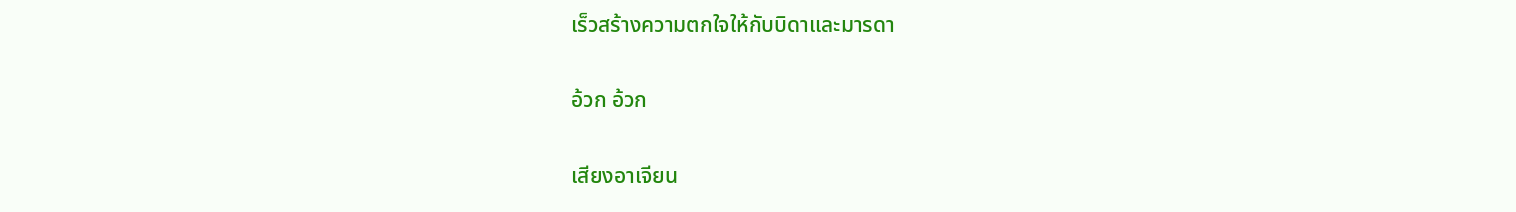เร็วสร้างความตกใจให้กับบิดาและมารดา

อ้วก อ้วก

เสียงอาเจียน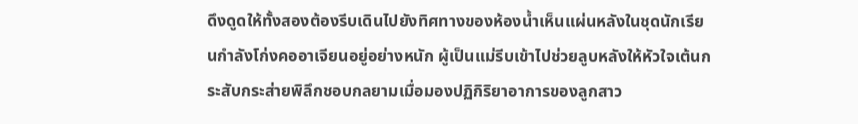ดึงดูดให้ทั้งสองต้องรีบเดินไปยังทิศทางของห้องน้ำเห็นแผ่นหลังในชุดนักเรียนกำลังโก่งคออาเจียนอยู่อย่างหนัก ผู้เป็นแม่รีบเข้าไปช่วยลูบหลังให้หัวใจเต้นกระสับกระส่ายพิลึกชอบกลยามเมื่อมองปฏิกิริยาอาการของลูกสาว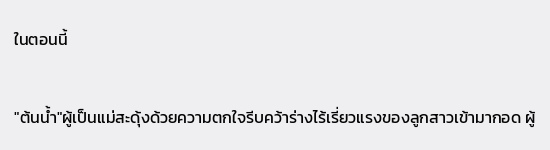ในตอนนี้

"ต้นน้ำ"ผู้เป็นแม่สะดุ้งด้วยความตกใจรีบคว้าร่างไร้เรี่ยวแรงของลูกสาวเข้ามากอด ผู้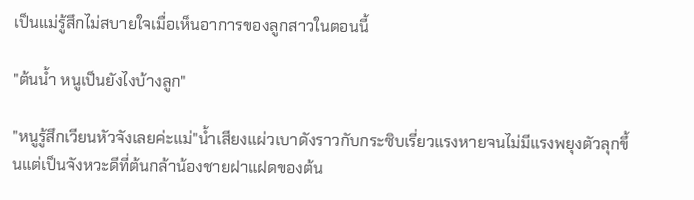เป็นแม่รู้สึกไม่สบายใจเมื่อเห็นอาการของลูกสาวในตอนนี้

"ต้นน้ำ หนูเป็นยังไงบ้างลูก"

"หนูรู้สึกเวียนหัวจังเลยค่ะแม่"น้ำเสียงแผ่วเบาดังราวกับกระซิบเรี่ยวแรงหายจนไม่มีแรงพยุงตัวลุกขึ้นแต่เป็นจังหวะดีที่ต้นกล้าน้องชายฝาแฝดของต้น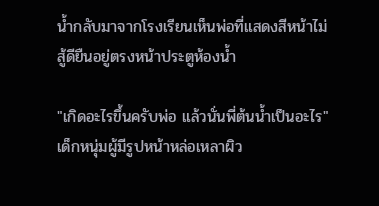น้ำกลับมาจากโรงเรียนเห็นพ่อที่แสดงสีหน้าไม่สู้ดียืนอยู่ตรงหน้าประตูห้องน้ำ

"เกิดอะไรขึ้นครับพ่อ แล้วนั่นพี่ต้นน้ำเป็นอะไร"เด็กหนุ่มผู้มีรูปหน้าหล่อเหลาผิว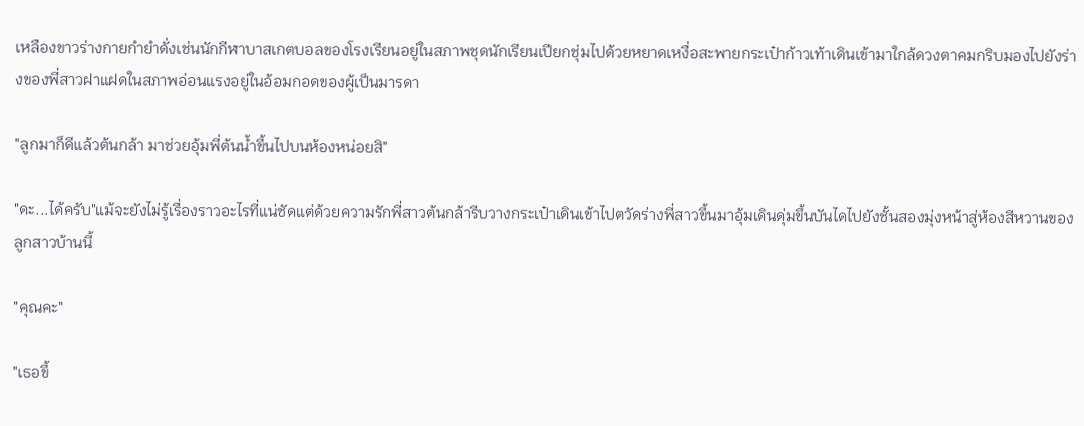เหลืองขาวร่างกายกำยำดั่งเช่นนักกีฬาบาสเกตบอลของโรงเรียนอยู่ในสภาพชุดนักเรียนเปียกชุ่มไปด้วยหยาดเหงื่อสะพายกระเป๋าก้าวเท้าเดินเข้ามาใกล้ดวงตาคมกริบมองไปยังร่างของพี่สาวฝาแฝดในสภาพอ่อนแรงอยู่ในอ้อมกอดของผู้เป็นมารดา

"ลูกมาก็ดีแล้วต้นกล้า มาช่วยอุ้มพี่ต้นน้ำขึ้นไปบนห้องหน่อยสิ"

"ดะ...ได้ครับ"แม้จะยังไม่รู้เรื่องราวอะไรที่แน่ชัดแต่ด้วยความรักพี่สาวต้นกล้ารีบวางกระเป๋าเดินเข้าไปตวัดร่างพี่สาวขึ้นมาอุ้มเดินดุ่มขึ้นบันไดไปยังชั้นสองมุ่งหน้าสู่ห้องสีหวานของลูกสาวบ้านนี้

"คุณคะ"

"เธอขึ้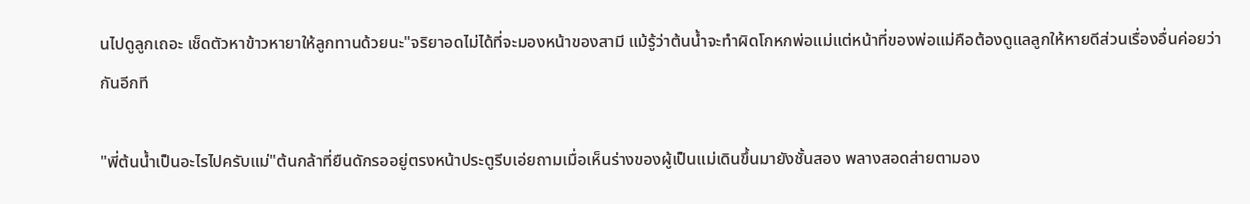นไปดูลูกเถอะ เช็ดตัวหาข้าวหายาให้ลูกทานด้วยนะ"จริยาอดไม่ได้ที่จะมองหน้าของสามี แม้รู้ว่าต้นน้ำจะทำผิดโกหกพ่อแม่แต่หน้าที่ของพ่อแม่คือต้องดูแลลูกให้หายดีส่วนเรื่องอื่นค่อยว่ากันอีกที

"พี่ต้นน้ำเป็นอะไรไปครับแม่"ต้นกล้าที่ยืนดักรออยู่ตรงหน้าประตูรีบเอ่ยถามเมื่อเห็นร่างของผู้เป็นแม่เดินขึ้นมายังชั้นสอง พลางสอดส่ายตามอง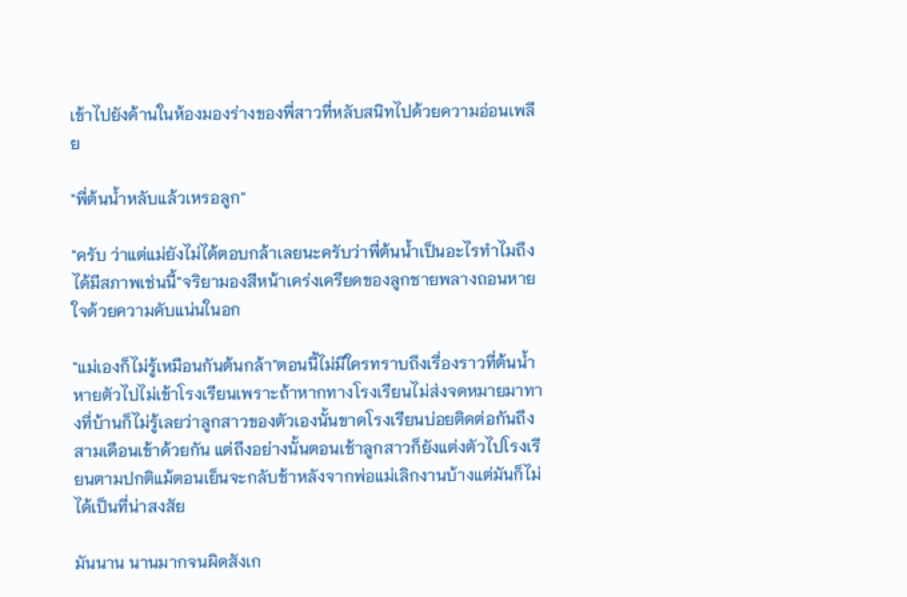เข้าไปยังด้านในห้องมองร่างของพี่สาวที่หลับสนิทไปด้วยความอ่อนเพลีย

"พี่ต้นน้ำหลับแล้วเหรอลูก"

"ครับ ว่าแต่แม่ยังไม่ได้ตอบกล้าเลยนะครับว่าพี่ต้นน้ำเป็นอะไรทำไมถึงได้มีสภาพเช่นนี้"จริยามองสีหน้าเคร่งเครียดของลูกชายพลางถอนหายใจด้วยความคับแน่นในอก

"แม่เองก็ไม่รู้เหมือนกันต้นกล้า"ตอนนี้ไม่มีใครทราบถึงเรื่องราวที่ต้นน้ำหายตัวไปไม่เข้าโรงเรียนเพราะถ้าหากทางโรงเรียนไม่ส่งจดหมายมาทางที่บ้านก็ไม่รู้เลยว่าลูกสาวของตัวเองนั้นขาดโรงเรียนบ่อยติดต่อกันถึงสามเดือนเข้าด้วยกัน แต่ถึงอย่างนั้นตอนเช้าลูกสาวก็ยังแต่งตัวไปโรงเรียนตามปกติแม้ตอนเย็นจะกลับช้าหลังจากพ่อแม่เลิกงานบ้างแต่มันก็ไม่ได้เป็นที่น่าสงสัย

มันนาน นานมากจนผิดสังเก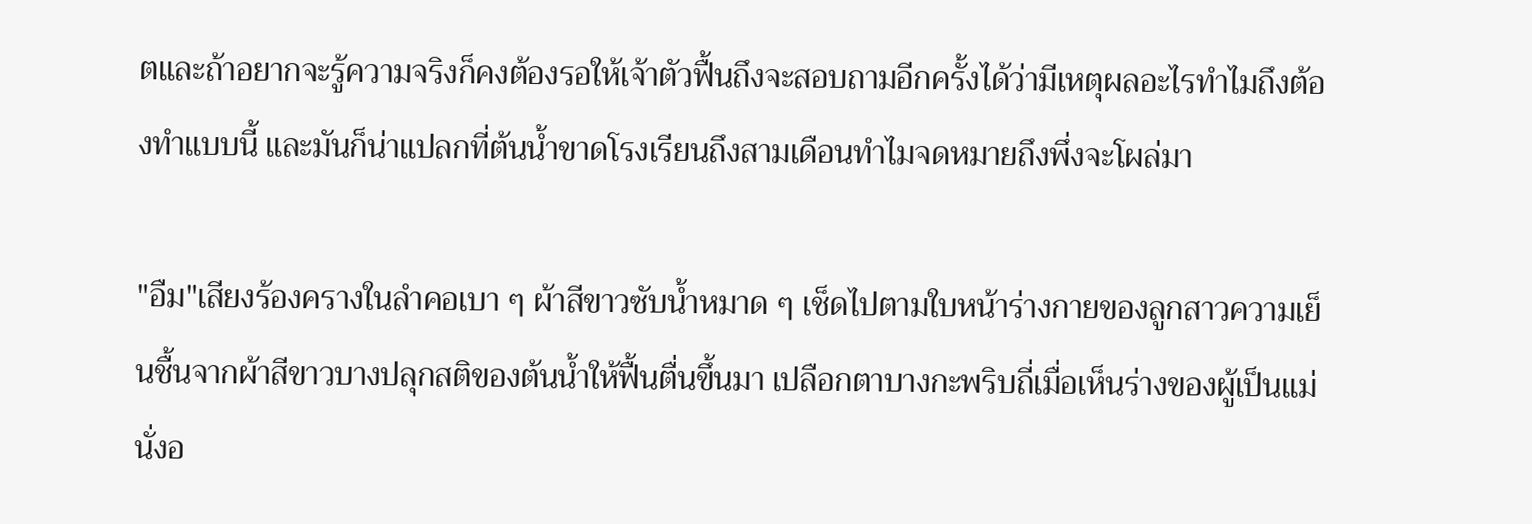ตและถ้าอยากจะรู้ความจริงก็คงต้องรอให้เจ้าตัวฟื้นถึงจะสอบถามอีกครั้งได้ว่ามีเหตุผลอะไรทำไมถึงต้องทำแบบนี้ และมันก็น่าแปลกที่ต้นน้ำขาดโรงเรียนถึงสามเดือนทำไมจดหมายถึงพึ่งจะโผล่มา

"อืม"เสียงร้องครางในลำคอเบา ๆ ผ้าสีขาวซับน้ำหมาด ๆ เช็ดไปตามใบหน้าร่างกายของลูกสาวความเย็นชื้นจากผ้าสีขาวบางปลุกสติของต้นน้ำให้ฟื้นตื่นขึ้นมา เปลือกตาบางกะพริบถี่เมื่อเห็นร่างของผู้เป็นแม่นั่งอ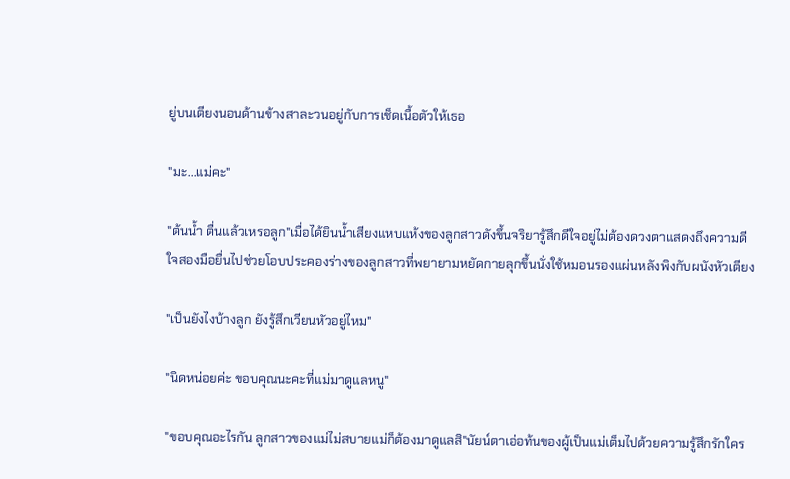ยู่บนเตียงนอนด้านข้างสาละวนอยู่กับการเช็ดเนื้อตัวให้เธอ

"มะ...แม่คะ"

"ต้นน้ำ ตื่นแล้วเหรอลูก"เมื่อได้ยินน้ำเสียงแหบแห้งของลูกสาวดังขึ้นจริยารู้สึกดีใจอยู่ไม่ต้องดวงตาแสดงถึงความดีใจสองมือยื่นไปช่วยโอบประคองร่างของลูกสาวที่พยายามหยัดกายลุกขึ้นนั่งใช้หมอนรองแผ่นหลังพิงกับผนังหัวเตียง

"เป็นยังไงบ้างลูก ยังรู้สึกเวียนหัวอยู่ไหม"

"นิดหน่อยค่ะ ขอบคุณนะคะที่แม่มาดูแลหนู"

"ขอบคุณอะไรกัน ลูกสาวของแม่ไม่สบายแม่ก็ต้องมาดูแลสิ"นัยน์ตาเอ่อท้นของผู้เป็นแม่เต็มไปด้วยความรู้สึกรักใคร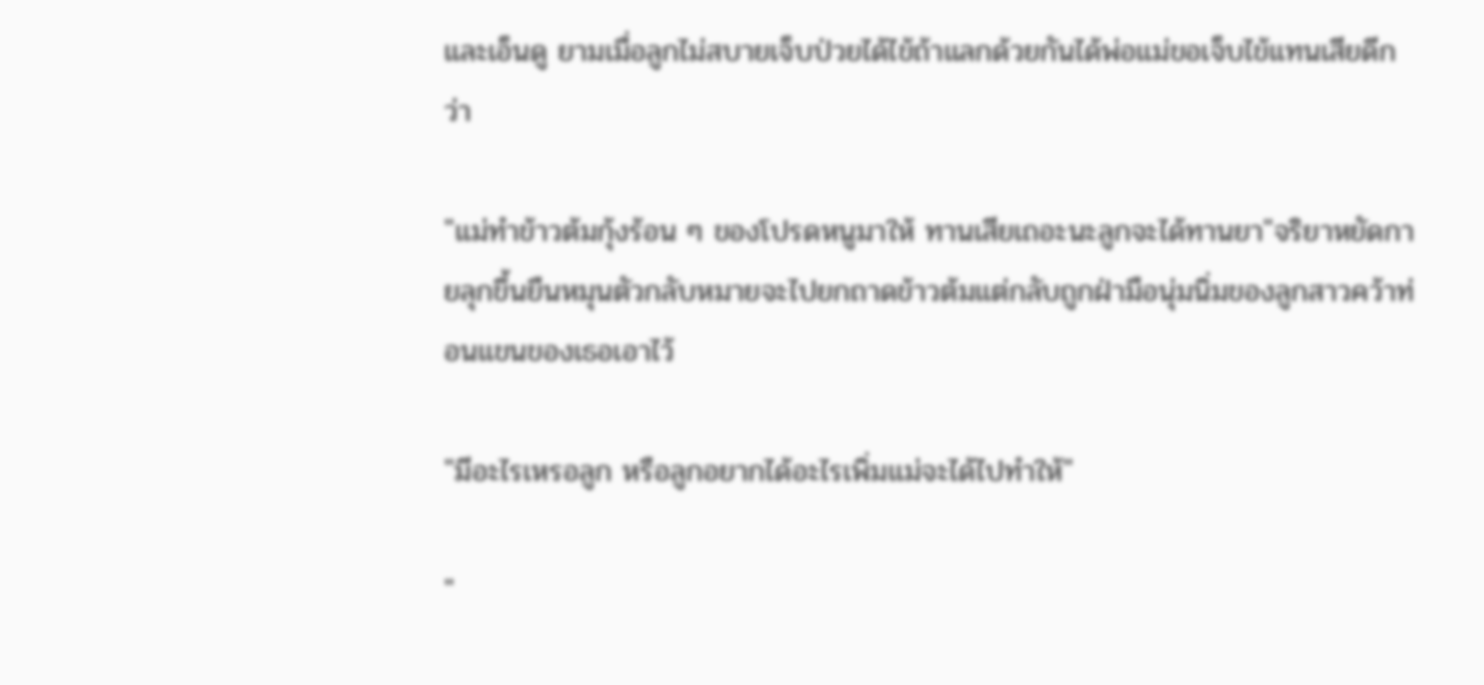และเอ็นดู ยามเมื่อลูกไม่สบายเจ็บป่วยได้ไข้ถ้าแลกด้วยกันได้พ่อแม่ขอเจ็บไข้แทนเสียดีกว่า

"แม่ทำข้าวต้มกุ้งร้อน ๆ ของโปรดหนูมาให้ ทานเสียเถอะนะลูกจะได้ทานยา"จริยาหยัดกายลุกขึ้นยืนหมุนตัวกลับหมายจะไปยกถาดข้าวต้มแต่กลับถูกฝ่ามือนุ่มนิ่มของลูกสาวคว้าท่อนแขนของเธอเอาไว้

"มีอะไรเหรอลูก หรือลูกอยากได้อะไรเพิ่มแม่จะได้ไปทำให้"

"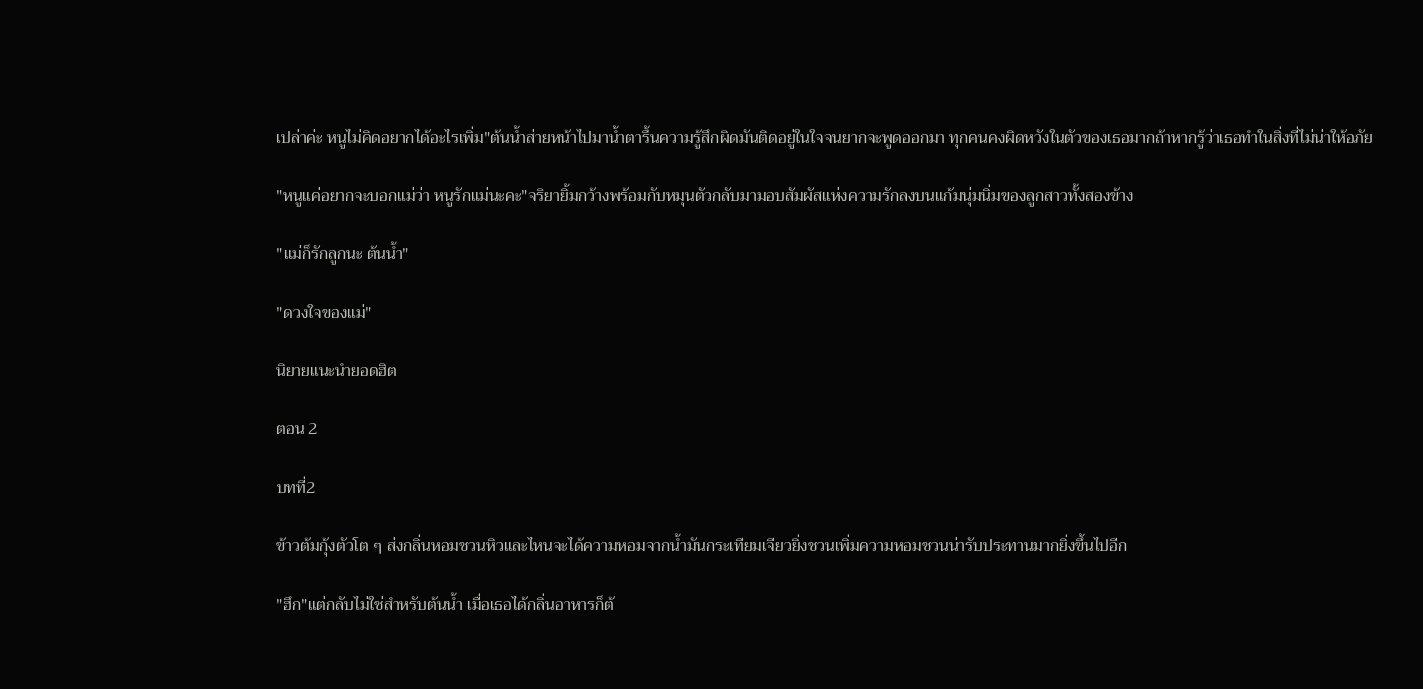เปล่าค่ะ หนูไม่คิดอยากได้อะไรเพิ่ม"ต้นน้ำส่ายหน้าไปมาน้ำตารื้นความรู้สึกผิดมันติดอยู่ในใจจนยากจะพูดออกมา ทุกคนคงผิดหวังในตัวของเธอมากถ้าหากรู้ว่าเธอทำในสิ่งที่ไม่น่าให้อภัย

"หนูแค่อยากจะบอกแม่ว่า หนูรักแม่นะคะ"จริยายิ้มกว้างพร้อมกับหมุนตัวกลับมามอบสัมผัสแห่งความรักลงบนแก้มนุ่มนิ่มของลูกสาวทั้งสองข้าง

"แม่ก็รักลูกนะ ต้นน้ำ"

"ดวงใจของแม่"

นิยายแนะนำยอดฮิต

ตอน 2

บทที่2

ข้าวต้มกุ้งตัวโต ๆ ส่งกลิ่นหอมชวนหิวและไหนจะได้ความหอมจากน้ำมันกระเทียมเจียวยิ่งชวนเพิ่มความหอมชวนน่ารับประทานมากยิ่งขึ้นไปอีก

"ฮึก"แต่กลับไม่ใช่สำหรับต้นน้ำ เมื่อเธอได้กลิ่นอาหารก็ต้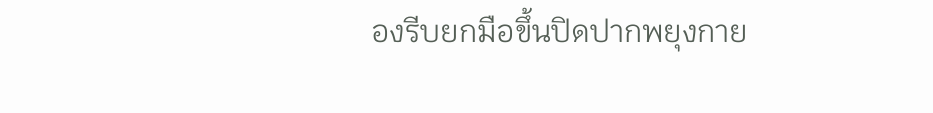องรีบยกมือขึ้นปิดปากพยุงกาย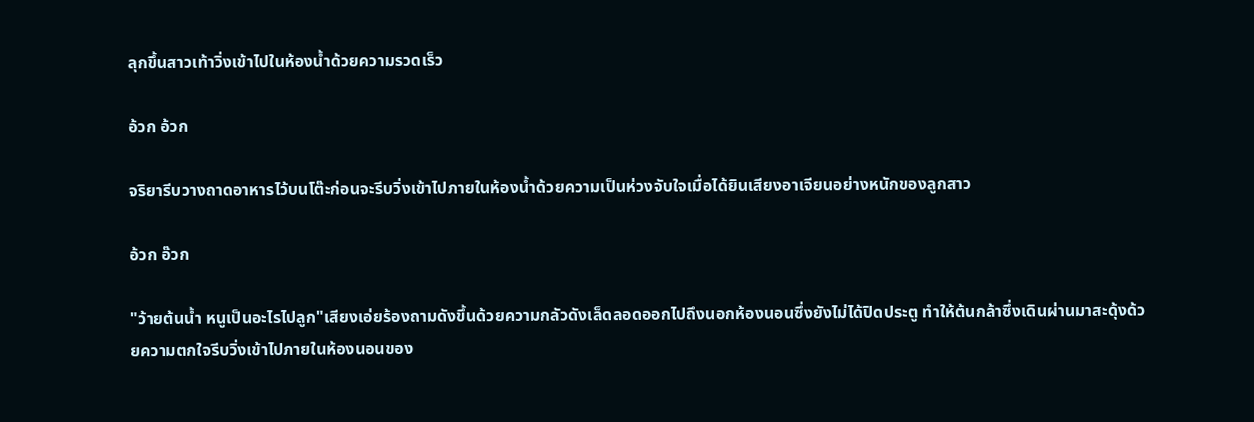ลุกขึ้นสาวเท้าวิ่งเข้าไปในห้องน้ำด้วยความรวดเร็ว

อ้วก อ้วก

จริยารีบวางถาดอาหารไว้บนโต๊ะก่อนจะรีบวิ่งเข้าไปภายในห้องน้ำด้วยความเป็นห่วงจับใจเมื่อได้ยินเสียงอาเจียนอย่างหนักของลูกสาว

อ้วก อ๊วก

"ว้ายต้นน้ำ หนูเป็นอะไรไปลูก"เสียงเอ่ยร้องถามดังขึ้นด้วยความกลัวดังเล็ดลอดออกไปถึงนอกห้องนอนซึ่งยังไม่ได้ปิดประตู ทำให้ต้นกล้าซึ่งเดินผ่านมาสะดุ้งด้วยความตกใจรีบวิ่งเข้าไปภายในห้องนอนของ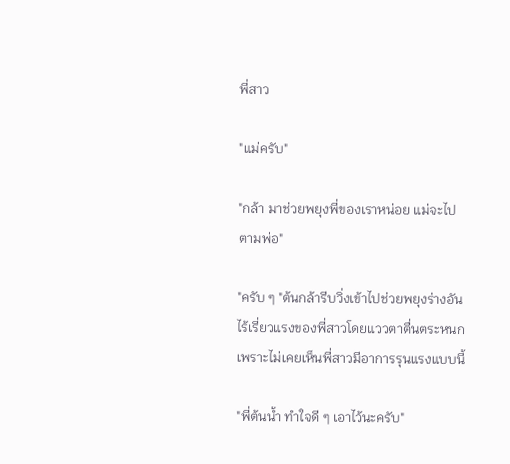พี่สาว

"แม่ครับ"

"กล้า มาช่วยพยุงพี่ของเราหน่อย แม่จะไปตามพ่อ"

"ครับ ๆ "ต้นกล้ารีบวิ่งเข้าไปช่วยพยุงร่างอันไร้เรี่ยวแรงของพี่สาวโดยแววตาตื่นตระหนกเพราะไม่เคยเห็นพี่สาวมีอาการรุนแรงแบบนี้

"พี่ต้นน้ำ ทำใจดี ๆ เอาไว้นะครับ"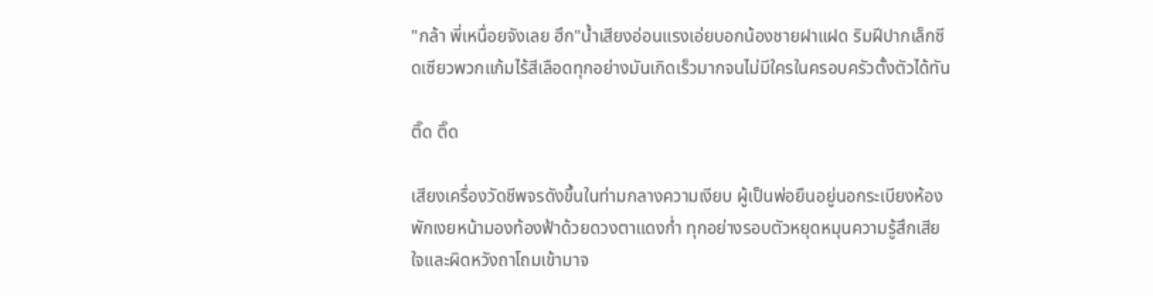"กล้า พี่เหนื่อยจังเลย ฮึก"น้ำเสียงอ่อนแรงเอ่ยบอกน้องชายฝาแฝด ริมฝีปากเล็กซีดเซียวพวกแก้มไร้สีเลือดทุกอย่างมันเกิดเร็วมากจนไม่มีใครในครอบครัวตั้งตัวได้ทัน

ติ๊ด ติ๊ด

เสียงเครื่องวัดชีพจรดังขึ้นในท่ามกลางความเงียบ ผู้เป็นพ่อยืนอยู่นอกระเบียงห้องพักเงยหน้ามองท้องฟ้าด้วยดวงตาแดงก่ำ ทุกอย่างรอบตัวหยุดหมุนความรู้สึกเสียใจและผิดหวังถาโถมเข้ามาจ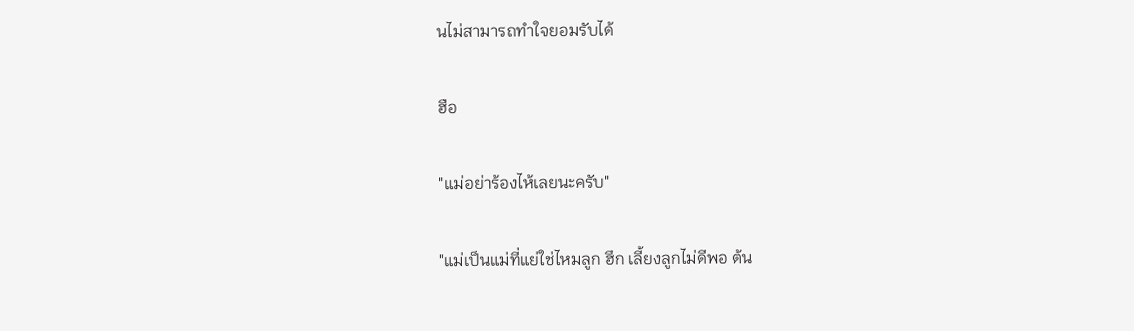นไม่สามารถทำใจยอมรับได้

ฮือ

"แม่อย่าร้องไห้เลยนะครับ"

"แม่เป็นแม่ที่แย่ใช่ไหมลูก ฮึก เลี้ยงลูกไม่ดีพอ ต้น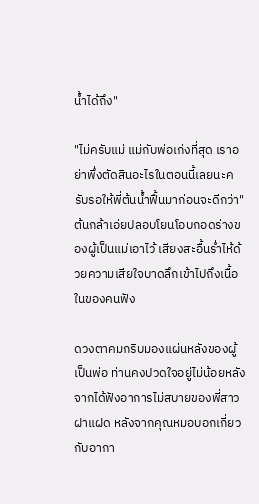น้ำได้ถึง"

"ไม่ครับแม่ แม่กับพ่อเก่งที่สุด เราอย่าพึ่งตัดสินอะไรในตอนนี้เลยนะครับรอให้พี่ต้นน้ำฟื้นมาก่อนจะดีกว่า"ต้นกล้าเอ่ยปลอบโยนโอบกอดร่างของผู้เป็นแม่เอาไว้ เสียงสะอื้นร่ำไห้ด้วยความเสียใจบาดลึกเข้าไปถึงเนื้อในของคนฟัง

ดวงตาคมกริบมองแผ่นหลังของผู้เป็นพ่อ ท่านคงปวดใจอยู่ไม่น้อยหลังจากได้ฟังอาการไม่สบายของพี่สาวฝาแฝด หลังจากคุณหมอบอกเกี่ยวกับอากา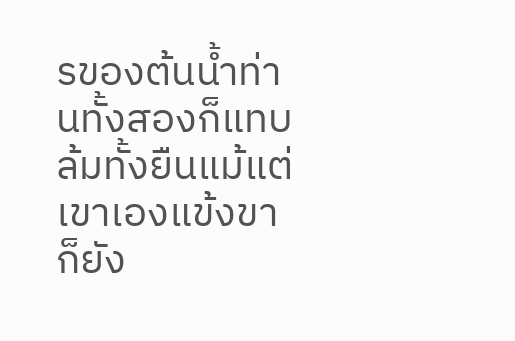รของต้นน้ำท่านทั้งสองก็แทบล้มทั้งยืนแม้แต่เขาเองแข้งขาก็ยัง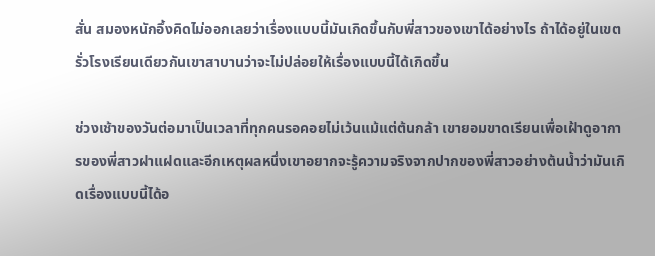สั่น สมองหนักอึ้งคิดไม่ออกเลยว่าเรื่องแบบนี้มันเกิดขึ้นกับพี่สาวของเขาได้อย่างไร ถ้าได้อยู่ในเขตรั่วโรงเรียนเดียวกันเขาสาบานว่าจะไม่ปล่อยให้เรื่องแบบนี้ได้เกิดขึ้น

ช่วงเช้าของวันต่อมาเป็นเวลาที่ทุกคนรอคอยไม่เว้นแม้แต่ต้นกล้า เขายอมขาดเรียนเพื่อเฝ้าดูอาการของพี่สาวฝาแฝดและอีกเหตุผลหนึ่งเขาอยากจะรู้ความจริงจากปากของพี่สาวอย่างต้นน้ำว่ามันเกิดเรื่องแบบนี้ได้อ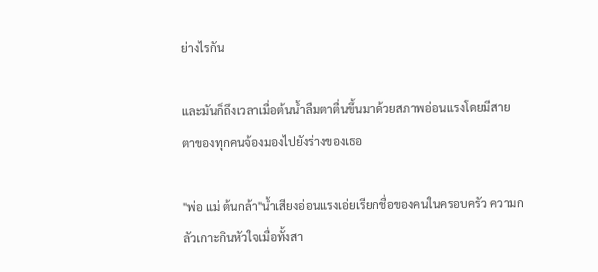ย่างไรกัน

และมันก็ถึงเวลาเมื่อต้นน้ำลืมตาตื่นขึ้นมาด้วยสภาพอ่อนแรงโดยมีสายตาของทุกคนจ้องมองไปยังร่างของเธอ

"พ่อ แม่ ต้นกล้า"น้ำเสียงอ่อนแรงเอ่ยเรียกชื่อของคนในครอบครัว ความกลัวเกาะกินหัวใจเมื่อทั้งสา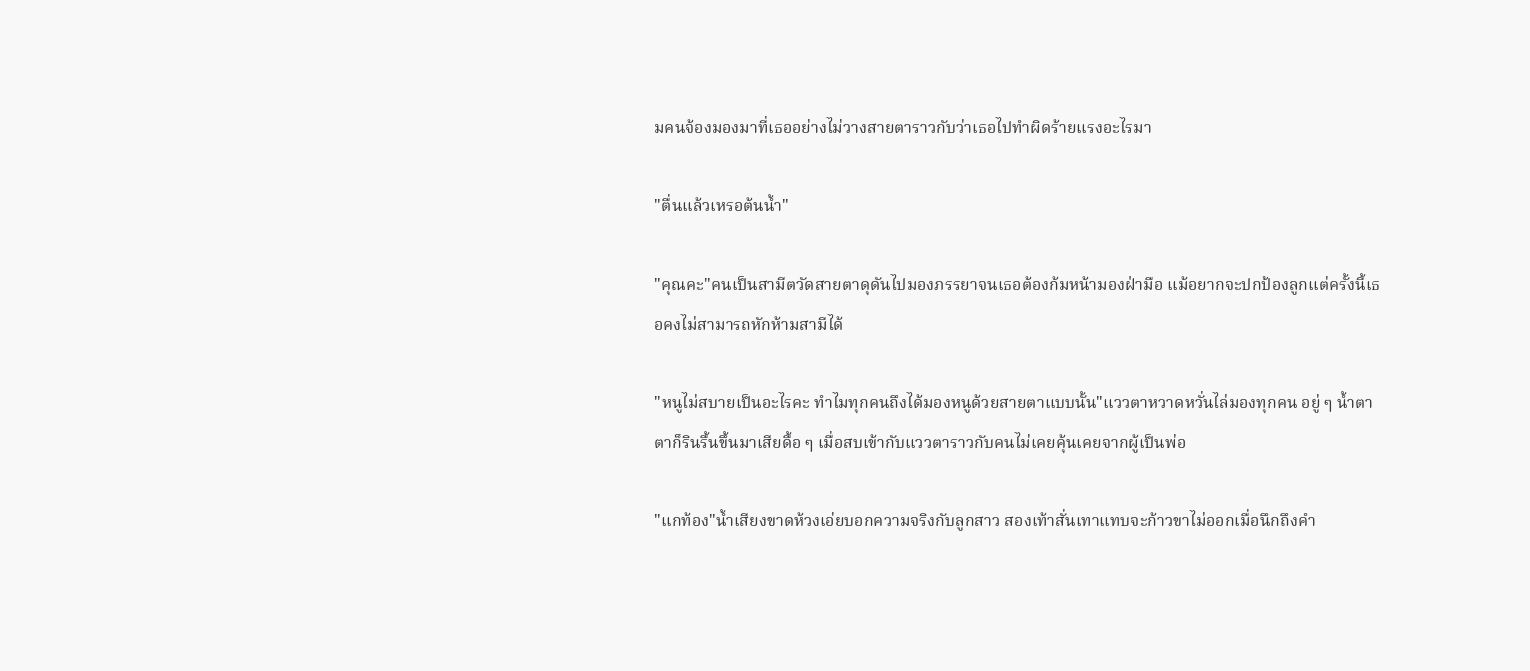มคนจ้องมองมาที่เธออย่างไม่วางสายตาราวกับว่าเธอไปทำผิดร้ายแรงอะไรมา

"ตื่นแล้วเหรอต้นน้ำ"

"คุณคะ"คนเป็นสามีตวัดสายตาดุดันไปมองภรรยาจนเธอต้องก้มหน้ามองฝ่ามือ แม้อยากจะปกป้องลูกแต่ครั้งนี้เธอคงไม่สามารถหักห้ามสามีได้

"หนูไม่สบายเป็นอะไรคะ ทำไมทุกคนถึงได้มองหนูด้วยสายตาแบบนั้น"แววตาหวาดหวั่นไล่มองทุกคน อยู่ ๆ น้ำตาตาก็รินรื้นขึ้นมาเสียดื้อ ๆ เมื่อสบเข้ากับแววตาราวกับคนไม่เคยคุ้นเคยจากผู้เป็นพ่อ

"แกท้อง"น้ำเสียงขาดห้วงเอ่ยบอกความจริงกับลูกสาว สองเท้าสั่นเทาแทบจะก้าวขาไม่ออกเมื่อนึกถึงคำ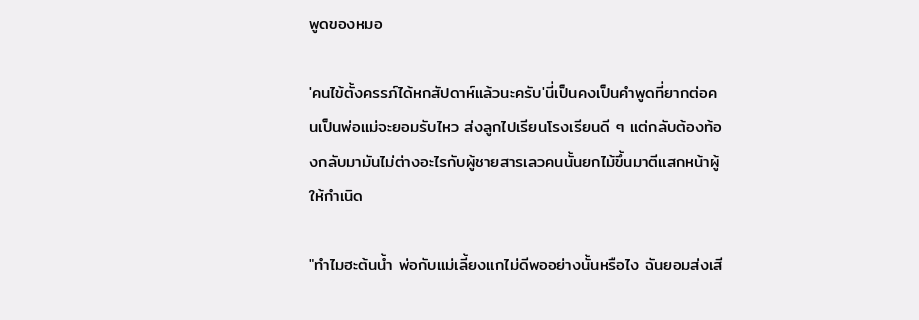พูดของหมอ

'คนไข้ตั้งครรภ์ได้หกสัปดาห์แล้วนะครับ'นี่เป็นคงเป็นคำพูดที่ยากต่อคนเป็นพ่อแม่จะยอมรับไหว ส่งลูกไปเรียนโรงเรียนดี ๆ แต่กลับต้องท้องกลับมามันไม่ต่างอะไรกับผู้ชายสารเลวคนนั้นยกไม้ขึ้นมาตีแสกหน้าผู้ให้กำเนิด

"ทำไมฮะต้นน้ำ พ่อกับแม่เลี้ยงแกไม่ดีพออย่างนั้นหรือไง ฉันยอมส่งเสี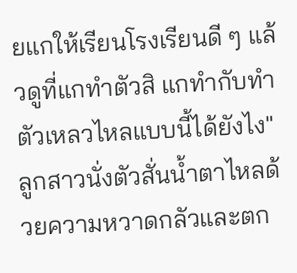ยแกให้เรียนโรงเรียนดี ๆ แล้วดูที่แกทำตัวสิ แกทำกับทำตัวเหลวไหลแบบนี้ได้ยังไง"ลูกสาวนั่งตัวสั่นน้ำตาไหลด้วยความหวาดกลัวและตก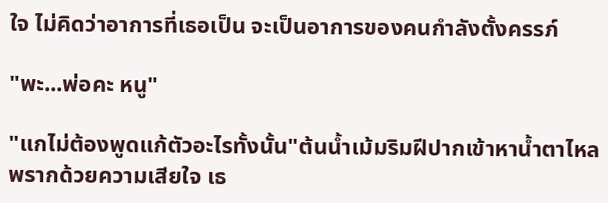ใจ ไม่คิดว่าอาการที่เธอเป็น จะเป็นอาการของคนกำลังตั้งครรภ์

"พะ...พ่อคะ หนู"

"แกไม่ต้องพูดแก้ตัวอะไรทั้งนั้น"ต้นน้ำเม้มริมฝีปากเข้าหาน้ำตาไหลพรากด้วยความเสียใจ เธ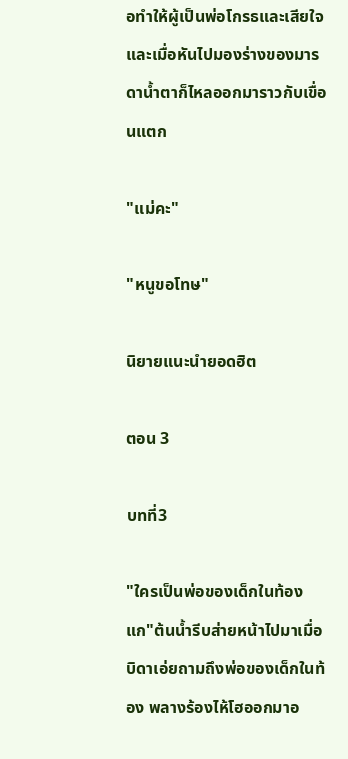อทำให้ผู้เป็นพ่อโกรธและเสียใจและเมื่อหันไปมองร่างของมารดาน้ำตาก็ไหลออกมาราวกับเขื่อนแตก

"แม่คะ"

"หนูขอโทษ"

นิยายแนะนำยอดฮิต

ตอน 3

บทที่3

"ใครเป็นพ่อของเด็กในท้องแก"ต้นน้ำรีบส่ายหน้าไปมาเมื่อบิดาเอ่ยถามถึงพ่อของเด็กในท้อง พลางร้องไห้โฮออกมาอ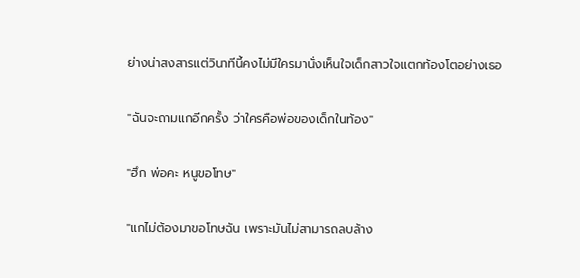ย่างน่าสงสารแต่วินาทีนี้คงไม่มีใครมานั่งเห็นใจเด็กสาวใจแตกท้องโตอย่างเธอ

"ฉันจะถามแกอีกครั้ง ว่าใครคือพ่อของเด็กในท้อง"

"ฮึก พ่อคะ หนูขอโทษ"

"แกไม่ต้องมาขอโทษฉัน เพราะมันไม่สามารถลบล้าง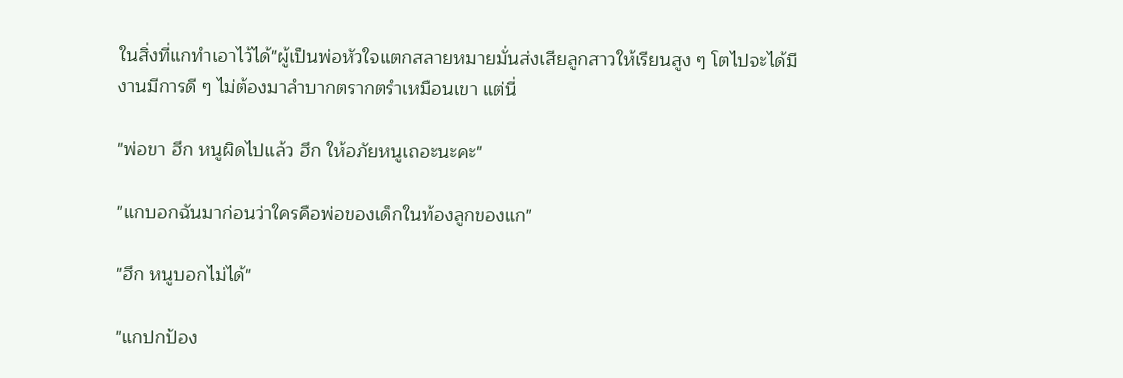ในสิ่งที่แกทำเอาไว้ได้"ผู้เป็นพ่อหัวใจแตกสลายหมายมั่นส่งเสียลูกสาวให้เรียนสูง ๆ โตไปจะได้มีงานมีการดี ๆ ไม่ต้องมาลำบากตรากตรำเหมือนเขา แต่นี่

"พ่อขา ฮึก หนูผิดไปแล้ว ฮึก ให้อภัยหนูเถอะนะคะ"

"แกบอกฉันมาก่อนว่าใครคือพ่อของเด็กในท้องลูกของแก"

"ฮึก หนูบอกไม่ได้"

"แกปกป้อง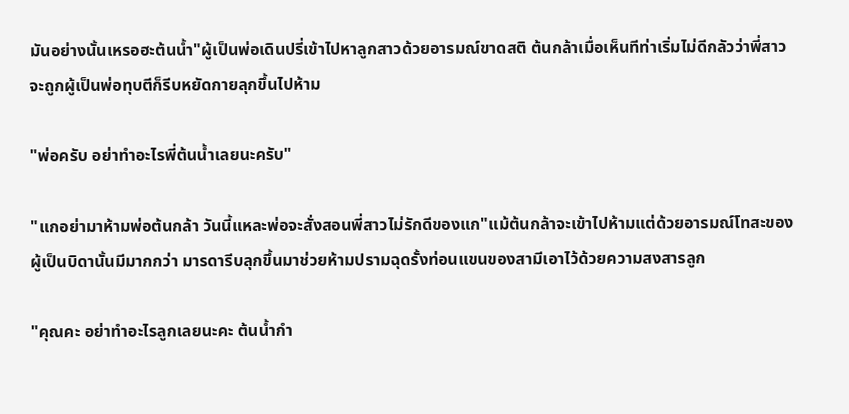มันอย่างนั้นเหรอฮะต้นน้ำ"ผู้เป็นพ่อเดินปรี่เข้าไปหาลูกสาวด้วยอารมณ์ขาดสติ ต้นกล้าเมื่อเห็นทีท่าเริ่มไม่ดีกลัวว่าพี่สาวจะถูกผู้เป็นพ่อทุบตีก็รีบหยัดกายลุกขึ้นไปห้าม

"พ่อครับ อย่าทำอะไรพี่ต้นน้ำเลยนะครับ"

"แกอย่ามาห้ามพ่อต้นกล้า วันนี้แหละพ่อจะสั่งสอนพี่สาวไม่รักดีของแก"แม้ต้นกล้าจะเข้าไปห้ามแต่ด้วยอารมณ์โทสะของผู้เป็นบิดานั้นมีมากกว่า มารดารีบลุกขึ้นมาช่วยห้ามปรามฉุดรั้งท่อนแขนของสามีเอาไว้ด้วยความสงสารลูก

"คุณคะ อย่าทำอะไรลูกเลยนะคะ ต้นน้ำกำ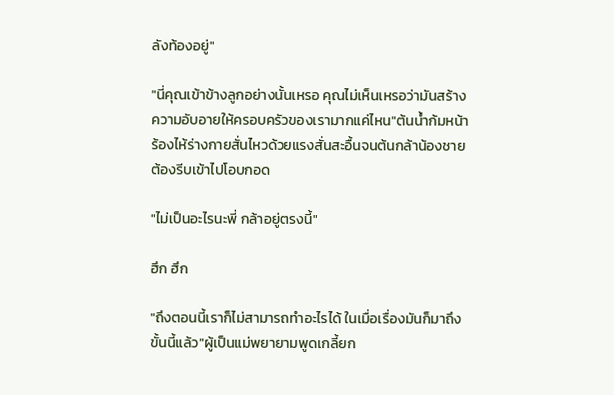ลังท้องอยู่"

"นี่คุณเข้าข้างลูกอย่างนั้นเหรอ คุณไม่เห็นเหรอว่ามันสร้างความอับอายให้ครอบครัวของเรามากแค่ไหน"ต้นน้ำก้มหน้าร้องไห้ร่างกายสั่นไหวด้วยแรงสั่นสะอื้นจนต้นกล้าน้องชายต้องรีบเข้าไปโอบกอด

"ไม่เป็นอะไรนะพี่ กล้าอยู่ตรงนี้"

ฮึก ฮึก

"ถึงตอนนี้เราก็ไม่สามารถทำอะไรได้ ในเมื่อเรื่องมันก็มาถึงขั้นนี้แล้ว"ผู้เป็นแม่พยายามพูดเกลี้ยก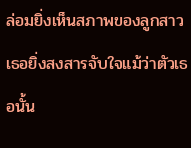ล่อมยิ่งเห็นสภาพของลูกสาวเธอยิ่งสงสารจับใจแม้ว่าตัวเธอนั้น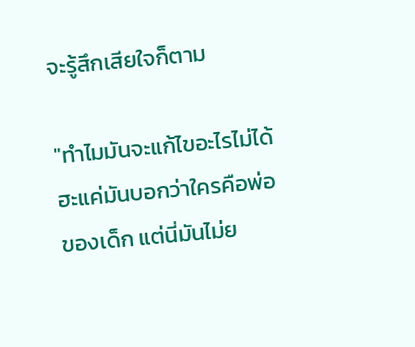จะรู้สึกเสียใจก็ตาม

"ทำไมมันจะแก้ไขอะไรไม่ได้ฮะแค่มันบอกว่าใครคือพ่อของเด็ก แต่นี่มันไม่ย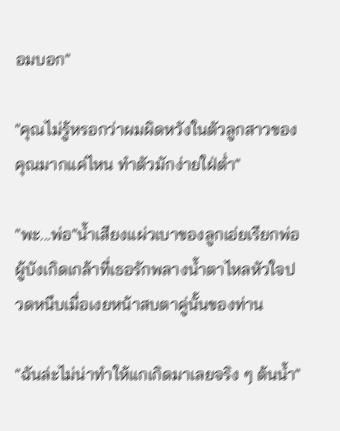อมบอก"

"คุณไม่รู้หรอกว่าผมผิดหวังในตัวลูกสาวของคุณมากแค่ไหน ทำตัวมักง่ายใฝ่ต่ำ"

"พะ...พ่อ"น้ำเสียงแผ่วเบาของลูกเอ่ยเรียกพ่อผู้บังเกิดเกล้าที่เธอรักพลางน้ำตาไหลหัวใจปวดหนึบเมื่อเงยหน้าสบตาคู่นั้นของท่าน

"ฉันล่ะไม่น่าทำให้แกเกิดมาเลยจริง ๆ ต้นน้ำ"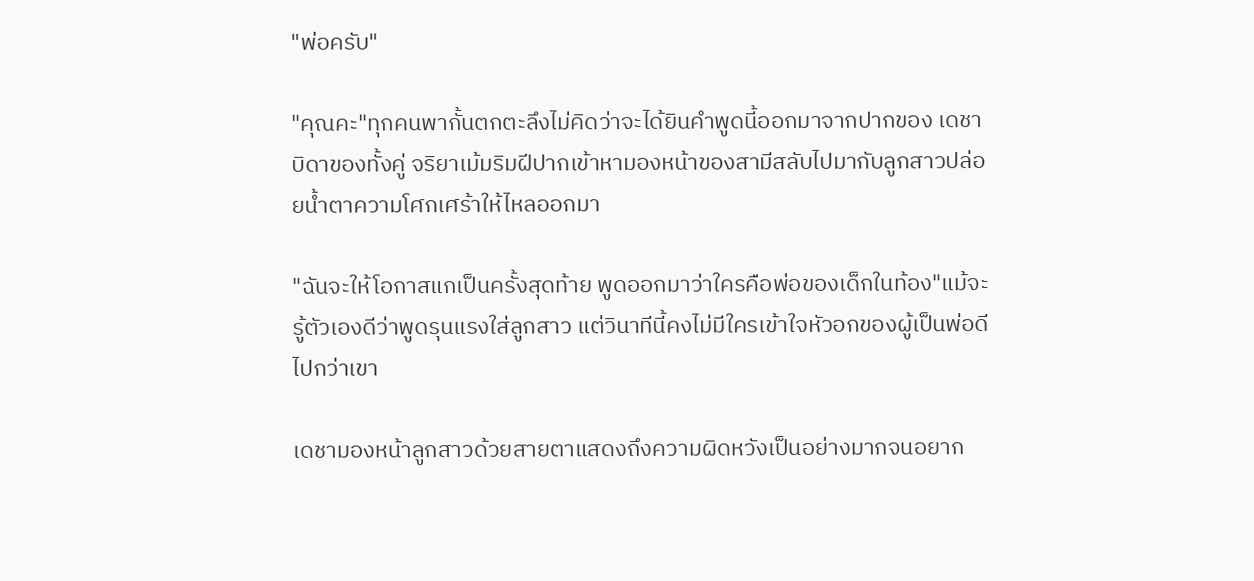"พ่อครับ"

"คุณคะ"ทุกคนพากั้นตกตะลึงไม่คิดว่าจะได้ยินคำพูดนี้ออกมาจากปากของ เดชา บิดาของทั้งคู่ จริยาเม้มริมฝีปากเข้าหามองหน้าของสามีสลับไปมากับลูกสาวปล่อยน้ำตาความโศกเศร้าให้ไหลออกมา

"ฉันจะให้โอกาสแกเป็นครั้งสุดท้าย พูดออกมาว่าใครคือพ่อของเด็กในท้อง"แม้จะรู้ตัวเองดีว่าพูดรุนแรงใส่ลูกสาว แต่วินาทีนี้คงไม่มีใครเข้าใจหัวอกของผู้เป็นพ่อดีไปกว่าเขา

เดชามองหน้าลูกสาวด้วยสายตาแสดงถึงความผิดหวังเป็นอย่างมากจนอยาก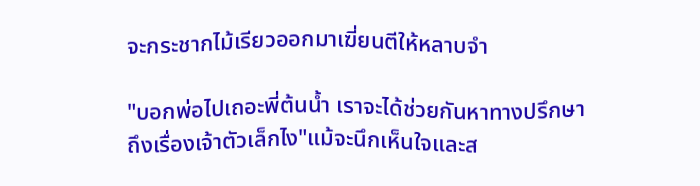จะกระชากไม้เรียวออกมาเฆี่ยนตีให้หลาบจำ

"บอกพ่อไปเถอะพี่ต้นน้ำ เราจะได้ช่วยกันหาทางปรึกษาถึงเรื่องเจ้าตัวเล็กไง"แม้จะนึกเห็นใจและส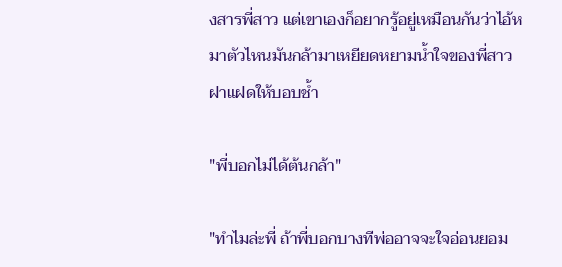งสารพี่สาว แต่เขาเองก็อยากรู้อยู่เหมือนกันว่าไอ้หมาตัวไหนมันกล้ามาเหยียดหยามน้ำใจของพี่สาวฝาแฝดให้บอบช้ำ

"พี่บอกไม่ได้ต้นกล้า"

"ทำไมล่ะพี่ ถ้าพี่บอกบางทีพ่ออาจจะใจอ่อนยอม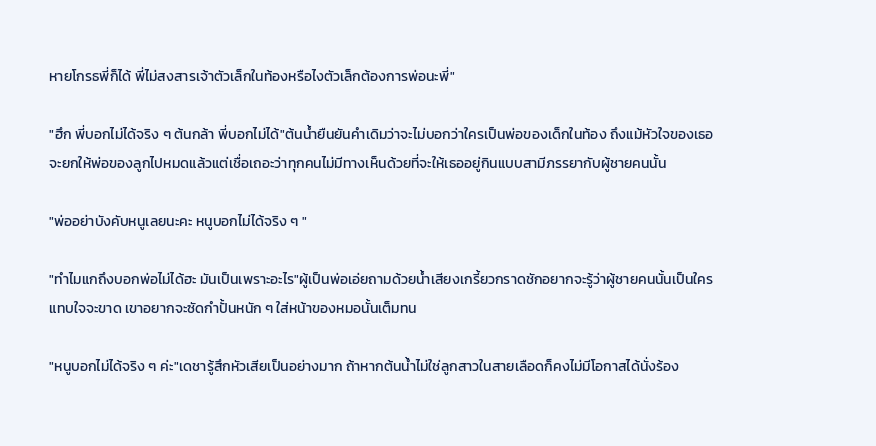หายโกรธพี่ก็ได้ พี่ไม่สงสารเจ้าตัวเล็กในท้องหรือไงตัวเล็กต้องการพ่อนะพี่"

"ฮึก พี่บอกไม่ได้จริง ๆ ต้นกล้า พี่บอกไม่ได้"ต้นน้ำยืนยันคำเดิมว่าจะไม่บอกว่าใครเป็นพ่อของเด็กในท้อง ถึงแม้หัวใจของเธอจะยกให้พ่อของลูกไปหมดแล้วแต่เชื่อเถอะว่าทุกคนไม่มีทางเห็นด้วยที่จะให้เธออยู่กินแบบสามีภรรยากับผู้ชายคนนั้น

"พ่ออย่าบังคับหนูเลยนะคะ หนูบอกไม่ได้จริง ๆ "

"ทำไมแกถึงบอกพ่อไม่ได้ฮะ มันเป็นเพราะอะไร"ผู้เป็นพ่อเอ่ยถามด้วยน้ำเสียงเกรี้ยวกราดชักอยากจะรู้ว่าผู้ชายคนนั้นเป็นใครแทบใจจะขาด เขาอยากจะซัดกำปั้นหนัก ๆ ใส่หน้าของหมอนั้นเต็มทน

"หนูบอกไม่ได้จริง ๆ ค่ะ"เดชารู้สึกหัวเสียเป็นอย่างมาก ถ้าหากต้นน้ำไม่ใช่ลูกสาวในสายเลือดก็คงไม่มีโอกาสได้นั่งร้อง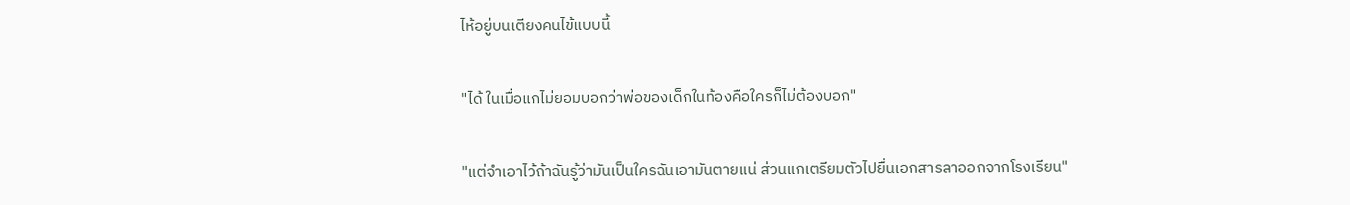ไห้อยู่บนเตียงคนไข้แบบนี้

"ได้ ในเมื่อแกไม่ยอมบอกว่าพ่อของเด็กในท้องคือใครก็ไม่ต้องบอก"

"แต่จำเอาไว้ถ้าฉันรู้ว่ามันเป็นใครฉันเอามันตายแน่ ส่วนแกเตรียมตัวไปยื่นเอกสารลาออกจากโรงเรียน"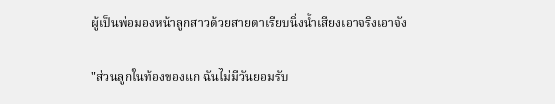ผู้เป็นพ่อมองหน้าลูกสาวด้วยสายตาเรียบนิ่งน้ำเสียงเอาจริงเอาจัง

"ส่วนลูกในท้องของแก ฉันไม่มีวันยอมรับ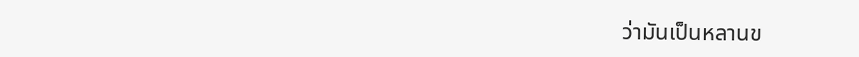ว่ามันเป็นหลานข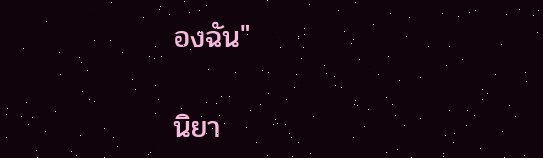องฉัน"

นิยา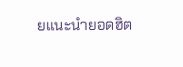ยแนะนำยอดฮิต